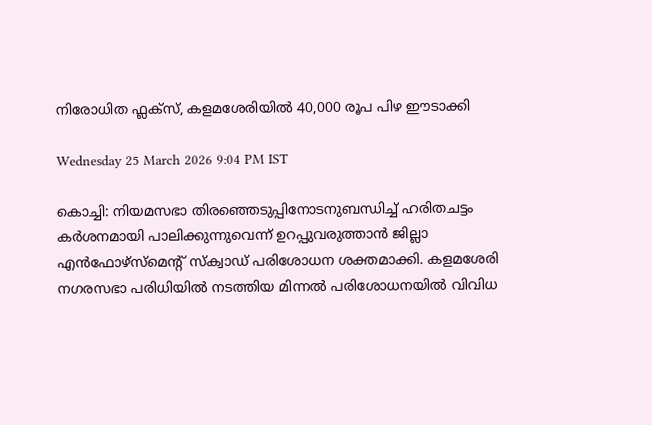നിരോധിത ഫ്ലക്സ്, കളമശേരിയിൽ 40,000 രൂപ പിഴ ഈടാക്കി

Wednesday 25 March 2026 9:04 PM IST

കൊച്ചി: നിയമസഭാ തിരഞ്ഞെടുപ്പിനോടനുബന്ധിച്ച് ഹരിതചട്ടം കർശനമായി പാലിക്കുന്നുവെന്ന് ഉറപ്പുവരുത്താൻ ജില്ലാ എൻഫോഴ്‌സ്‌മെന്റ് സ്‌ക്വാഡ് പരിശോധന ശക്തമാക്കി. കളമശേരി നഗരസഭാ പരിധിയിൽ നടത്തിയ മിന്നൽ പരിശോധനയിൽ വിവിധ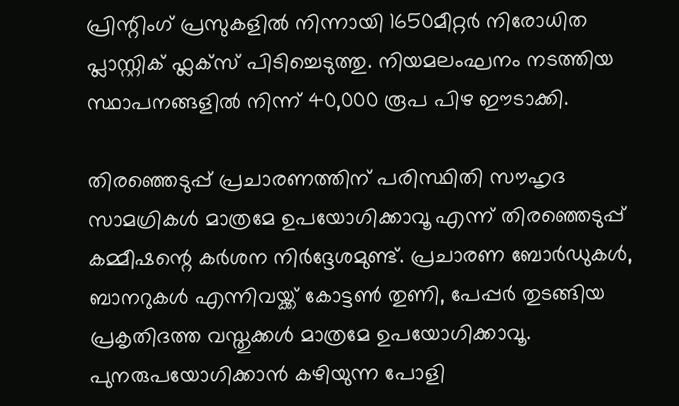പ്രിന്റിംഗ് പ്രസുകളിൽ നിന്നായി 1650മീറ്റർ നിരോധിത പ്ലാസ്റ്റിക് ഫ്ലക്‌സ് പിടിച്ചെടുത്തു. നിയമലംഘനം നടത്തിയ സ്ഥാപനങ്ങളിൽ നിന്ന് 40,000 രൂപ പിഴ ഈടാക്കി.

തിരഞ്ഞെടുപ്പ് പ്രചാരണത്തിന് പരിസ്ഥിതി സൗഹൃദ സാമഗ്രികൾ മാത്രമേ ഉപയോഗിക്കാവൂ എന്ന് തിരഞ്ഞെടുപ്പ് കമ്മീഷന്റെ കർശന നിർദ്ദേശമുണ്ട്. പ്രചാരണ ബോർഡുകൾ, ബാനറുകൾ എന്നിവയ്ക്ക് കോട്ടൺ തുണി, പേപ്പർ തുടങ്ങിയ പ്രകൃതിദത്ത വസ്തുക്കൾ മാത്രമേ ഉപയോഗിക്കാവൂ. പുനരുപയോഗിക്കാൻ കഴിയുന്ന പോളി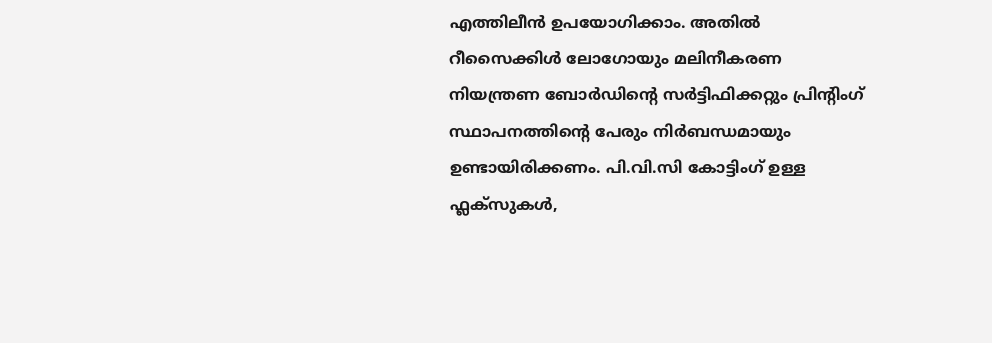എത്തിലീൻ ഉപയോഗിക്കാം. അതിൽ റീസൈക്കിൾ ലോഗോയും മലിനീകരണ നിയന്ത്രണ ബോർഡിന്റെ സർട്ടിഫിക്കറ്റും പ്രിന്റിംഗ് സ്ഥാപനത്തിന്റെ പേരും നിർബന്ധമായും ഉണ്ടായിരിക്കണം. പി.വി.സി കോട്ടിംഗ് ഉള്ള ഫ്ലക്‌സുകൾ,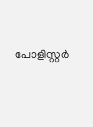പോളിസ്റ്റർ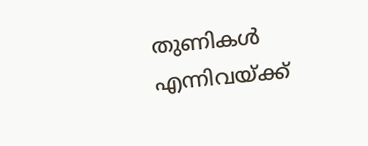തുണികൾ എന്നിവയ്ക്ക്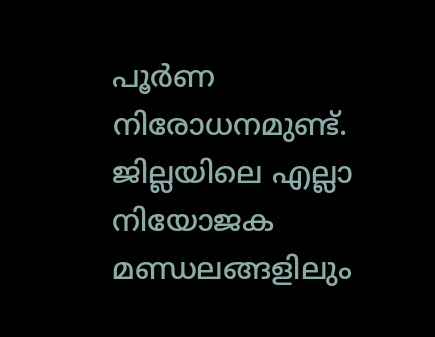പൂർണ നിരോധനമുണ്ട്. ജില്ലയിലെ എല്ലാ നിയോജക മണ്ഡലങ്ങളിലും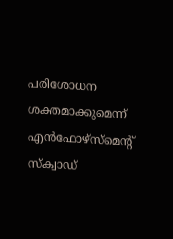പരിശോധന ശക്തമാക്കുമെന്ന് എൻഫോഴ്‌സ്‌മെന്റ് സ്‌ക്വാഡ്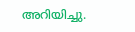അറിയിച്ചു.